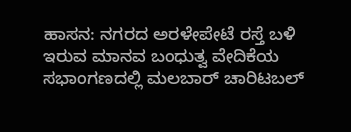ಹಾಸನ: ನಗರದ ಅರಳೇಪೇಟೆ ರಸ್ತೆ ಬಳಿ ಇರುವ ಮಾನವ ಬಂಧುತ್ವ ವೇದಿಕೆಯ ಸಭಾಂಗಣದಲ್ಲಿ ಮಲಬಾರ್ ಚಾರಿಟಬಲ್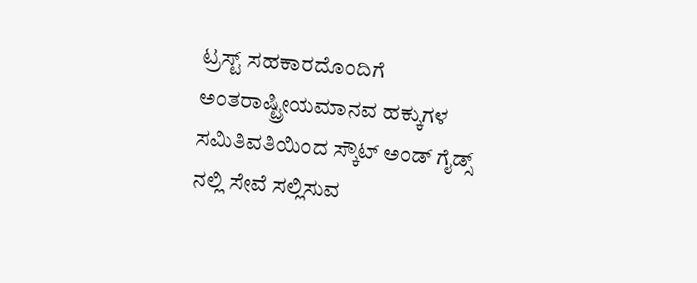ಟ್ರಸ್ಟ್ ಸಹಕಾರದೊಂದಿಗೆ ಅಂತರಾಷ್ಟ್ರೀಯಮಾನವ ಹಕ್ಕುಗಳ ಸಮಿತಿವತಿಯಿಂದ ಸ್ಕೌಟ್ ಅಂಡ್ ಗೈಡ್ಸ್ ನಲ್ಲಿ ಸೇವೆ ಸಲ್ಲಿಸುವ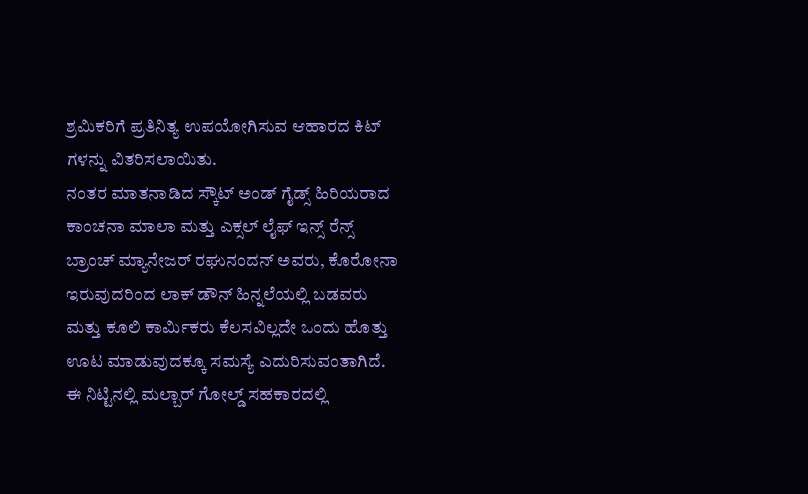ಶ್ರಮಿಕರಿಗೆ ಪ್ರತಿನಿತ್ಯ ಉಪಯೋಗಿಸುವ ಆಹಾರದ ಕಿಟ್ ಗಳನ್ನು ವಿತರಿಸಲಾಯಿತು.
ನಂತರ ಮಾತನಾಡಿದ ಸ್ಕೌಟ್ ಅಂಡ್ ಗೈಡ್ಸ್ ಹಿರಿಯರಾದ ಕಾಂಚನಾ ಮಾಲಾ ಮತ್ತು ಎಕ್ಸಲ್ ಲೈಫ್ ಇನ್ಸ್ ರೆನ್ಸ್ ಬ್ರಾಂಚ್ ಮ್ಯಾನೇಜರ್ ರಘುನಂದನ್ ಅವರು, ಕೊರೋನಾ ಇರುವುದರಿಂದ ಲಾಕ್ ಡೌನ್ ಹಿನ್ನಲೆಯಲ್ಲಿ ಬಡವರು ಮತ್ತು ಕೂಲಿ ಕಾರ್ಮಿಕರು ಕೆಲಸವಿಲ್ಲದೇ ಒಂದು ಹೊತ್ತು ಊಟ ಮಾಡುವುದಕ್ಕೂ ಸಮಸ್ಯೆ ಎದುರಿಸುವಂತಾಗಿದೆ. ಈ ನಿಟ್ಟಿನಲ್ಲಿ ಮಲ್ಬಾರ್ ಗೋಲ್ಡ್ ಸಹಕಾರದಲ್ಲಿ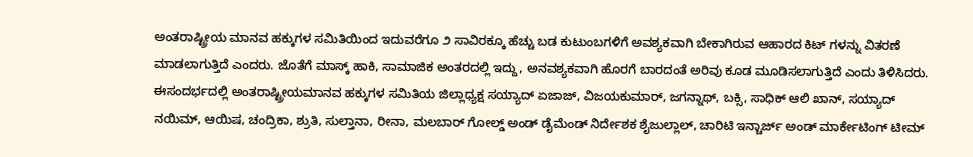ಅಂತರಾಷ್ಟ್ರೀಯ ಮಾನವ ಹಕ್ಕುಗಳ ಸಮಿತಿಯಿಂದ ಇದುವರೆಗೂ ೨ ಸಾವಿರಕ್ಕೂ ಹೆಚ್ಚು ಬಡ ಕುಟುಂಬಗಳಿಗೆ ಅವಶ್ಯಕವಾಗಿ ಬೇಕಾಗಿರುವ ಆಹಾರದ ಕಿಟ್ ಗಳನ್ನು ವಿತರಣೆ ಮಾಡಲಾಗುತ್ತಿದೆ ಎಂದರು. ಜೊತೆಗೆ ಮಾಸ್ಕ್ ಹಾಕಿ, ಸಾಮಾಜಿಕ ಅಂತರದಲ್ಲಿ ಇದ್ದು, ಅನವಶ್ಯಕವಾಗಿ ಹೊರಗೆ ಬಾರದಂತೆ ಅರಿವು ಕೂಡ ಮೂಡಿಸಲಾಗುತ್ತಿದೆ ಎಂದು ತಿಳಿಸಿದರು.
ಈಸಂದರ್ಭದಲ್ಲಿ ಅಂತರಾಷ್ಟ್ರೀಯಮಾನವ ಹಕ್ಕುಗಳ ಸಮಿತಿಯ ಜಿಲ್ಲಾಧ್ಯಕ್ಷ ಸಯ್ಯಾದ್ ಏಜಾಜ್, ವಿಜಯಕುಮಾರ್, ಜಗನ್ನಾಥ್, ಬಕ್ಸಿ, ಸಾಧಿಕ್ ಆಲಿ ಖಾನ್, ಸಯ್ಯಾದ್ ನಯಿಮ್, ಆಯಿಷ, ಚಂದ್ರಿಕಾ, ಶ್ರುತಿ, ಸುಲ್ತಾನಾ, ರೀನಾ, ಮಲಬಾರ್ ಗೋಲ್ಡ್ ಅಂಡ್ ಡೈಮೆಂಡ್ ನಿರ್ದೇಶಕ ಶೈಜುಲ್ಲಾಲ್, ಚಾರಿಟಿ ಇನ್ಚಾರ್ಜ್ ಅಂಡ್ ಮಾರ್ಕೇಟಿಂಗ್ ಟೀಮ್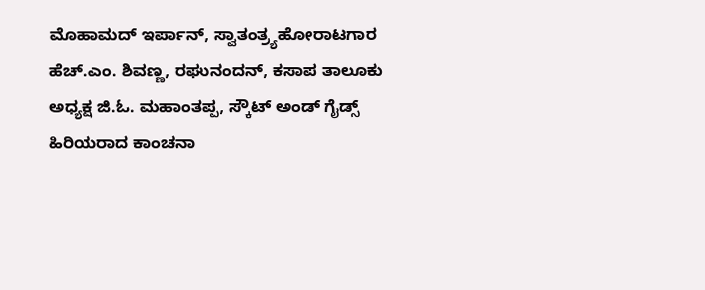ಮೊಹಾಮದ್ ಇರ್ಪಾನ್, ಸ್ವಾತಂತ್ರ್ಯಹೋರಾಟಗಾರ ಹೆಚ್.ಎಂ. ಶಿವಣ್ಣ, ರಘುನಂದನ್, ಕಸಾಪ ತಾಲೂಕು ಅಧ್ಯಕ್ಷ ಜಿ.ಓ. ಮಹಾಂತಪ್ಪ, ಸ್ಕೌಟ್ ಅಂಡ್ ಗೈಡ್ಸ್ ಹಿರಿಯರಾದ ಕಾಂಚನಾ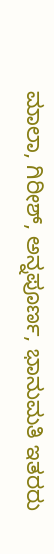ಮಾಲಾ, ಗಿರೀಶ್, ಅನ್ನಪೂರ್ಣ, ಭಾನುಮತಿ ಇತರರು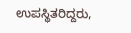ಉಪಸ್ಥಿತರಿದ್ದರು,